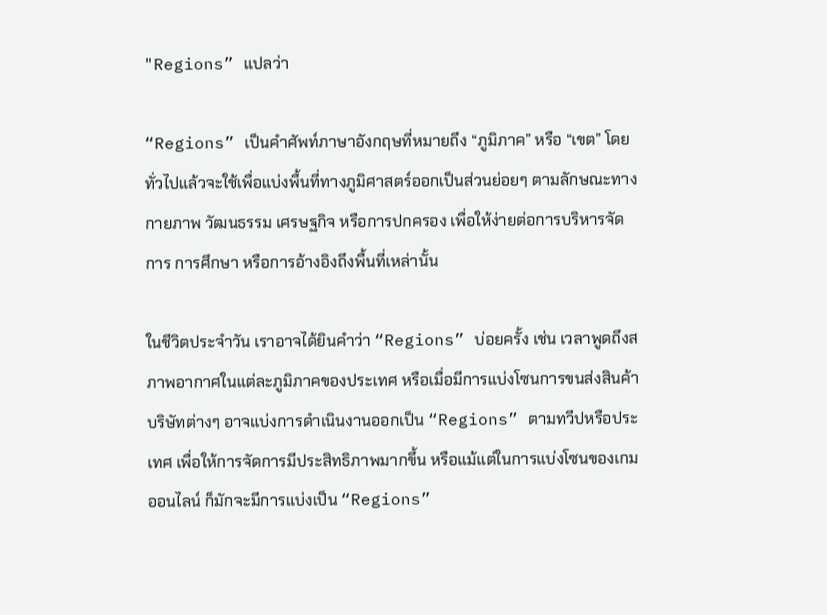"Regions” แปลว่า

“Regions” เป็นคำศัพท์ภาษาอังกฤษที่หมายถึง “ภูมิภาค” หรือ “เขต” โดยทั่วไปแล้วจะใช้เพื่อแบ่งพื้นที่ทางภูมิศาสตร์ออกเป็นส่วนย่อยๆ ตามลักษณะทางกายภาพ วัฒนธรรม เศรษฐกิจ หรือการปกครอง เพื่อให้ง่ายต่อการบริหารจัดการ การศึกษา หรือการอ้างอิงถึงพื้นที่เหล่านั้น

ในชีวิตประจำวัน เราอาจได้ยินคำว่า “Regions” บ่อยครั้ง เช่น เวลาพูดถึงสภาพอากาศในแต่ละภูมิภาคของประเทศ หรือเมื่อมีการแบ่งโซนการขนส่งสินค้า บริษัทต่างๆ อาจแบ่งการดำเนินงานออกเป็น “Regions” ตามทวีปหรือประเทศ เพื่อให้การจัดการมีประสิทธิภาพมากขึ้น หรือแม้แต่ในการแบ่งโซนของเกมออนไลน์ ก็มักจะมีการแบ่งเป็น “Regions”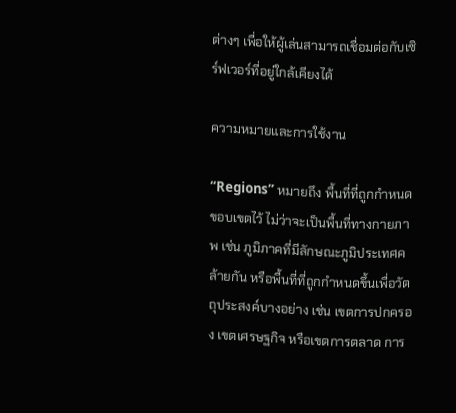ต่างๆ เพื่อให้ผู้เล่นสามารถเชื่อมต่อกับเซิร์ฟเวอร์ที่อยู่ใกล้เคียงได้

ความหมายและการใช้งาน

“Regions” หมายถึง พื้นที่ที่ถูกกำหนดขอบเขตไว้ ไม่ว่าจะเป็นพื้นที่ทางกายภาพ เช่น ภูมิภาคที่มีลักษณะภูมิประเทศคล้ายกัน หรือพื้นที่ที่ถูกกำหนดขึ้นเพื่อวัตถุประสงค์บางอย่าง เช่น เขตการปกครอง เขตเศรษฐกิจ หรือเขตการตลาด การ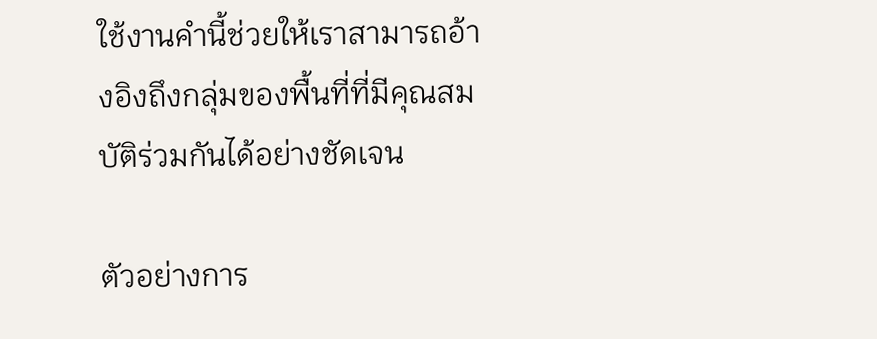ใช้งานคำนี้ช่วยให้เราสามารถอ้างอิงถึงกลุ่มของพื้นที่ที่มีคุณสมบัติร่วมกันได้อย่างชัดเจน

ตัวอย่างการ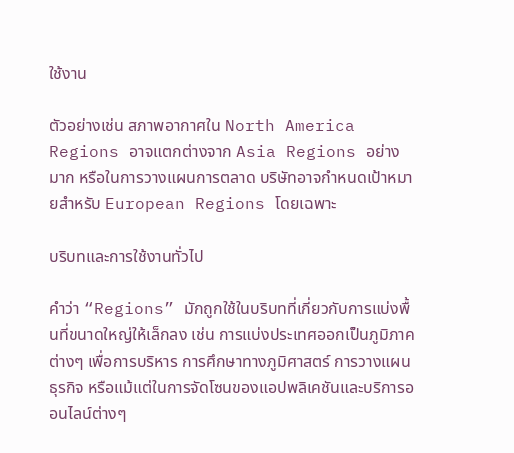ใช้งาน

ตัวอย่างเช่น สภาพอากาศใน North America Regions อาจแตกต่างจาก Asia Regions อย่างมาก หรือในการวางแผนการตลาด บริษัทอาจกำหนดเป้าหมายสำหรับ European Regions โดยเฉพาะ

บริบทและการใช้งานทั่วไป

คำว่า “Regions” มักถูกใช้ในบริบทที่เกี่ยวกับการแบ่งพื้นที่ขนาดใหญ่ให้เล็กลง เช่น การแบ่งประเทศออกเป็นภูมิภาคต่างๆ เพื่อการบริหาร การศึกษาทางภูมิศาสตร์ การวางแผนธุรกิจ หรือแม้แต่ในการจัดโซนของแอปพลิเคชันและบริการออนไลน์ต่างๆ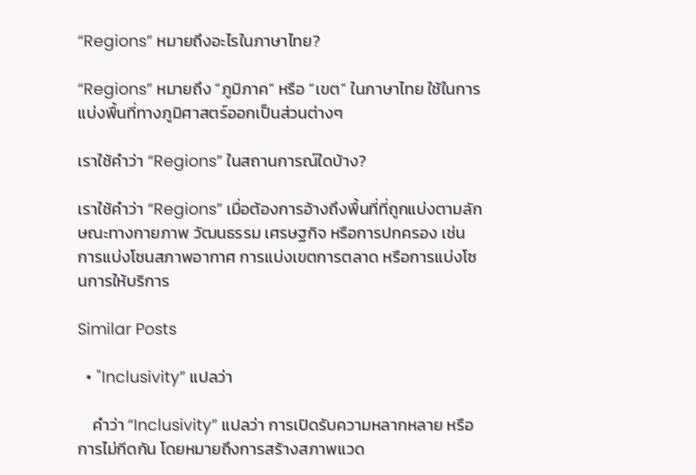“Regions” หมายถึงอะไรในภาษาไทย?

“Regions” หมายถึง “ภูมิภาค” หรือ “เขต” ในภาษาไทย ใช้ในการแบ่งพื้นที่ทางภูมิศาสตร์ออกเป็นส่วนต่างๆ

เราใช้คำว่า “Regions” ในสถานการณ์ใดบ้าง?

เราใช้คำว่า “Regions” เมื่อต้องการอ้างถึงพื้นที่ที่ถูกแบ่งตามลักษณะทางกายภาพ วัฒนธรรม เศรษฐกิจ หรือการปกครอง เช่น การแบ่งโซนสภาพอากาศ การแบ่งเขตการตลาด หรือการแบ่งโซนการให้บริการ

Similar Posts

  • "Inclusivity” แปลว่า

    คำว่า “Inclusivity” แปลว่า การเปิดรับความหลากหลาย หรือ การไม่กีดกัน โดยหมายถึงการสร้างสภาพแวด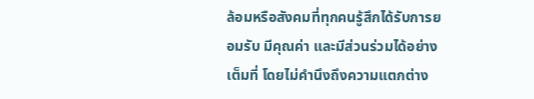ล้อมหรือสังคมที่ทุกคนรู้สึกได้รับการยอมรับ มีคุณค่า และมีส่วนร่วมได้อย่างเต็มที่ โดยไม่คำนึงถึงความแตกต่าง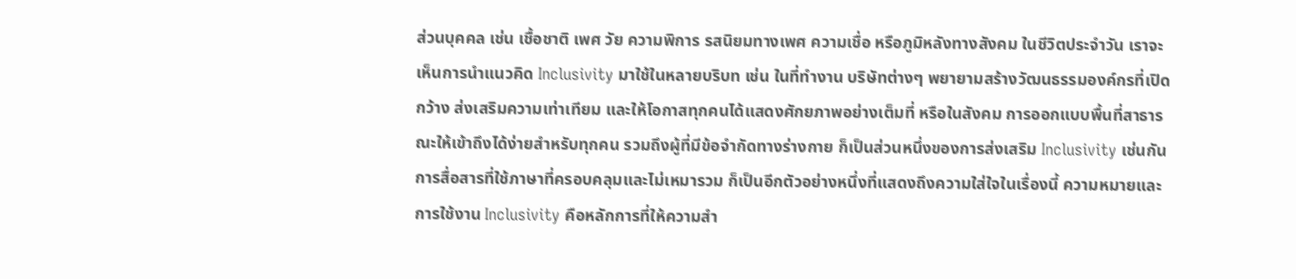ส่วนบุคคล เช่น เชื้อชาติ เพศ วัย ความพิการ รสนิยมทางเพศ ความเชื่อ หรือภูมิหลังทางสังคม ในชีวิตประจำวัน เราจะเห็นการนำแนวคิด Inclusivity มาใช้ในหลายบริบท เช่น ในที่ทำงาน บริษัทต่างๆ พยายามสร้างวัฒนธรรมองค์กรที่เปิดกว้าง ส่งเสริมความเท่าเทียม และให้โอกาสทุกคนได้แสดงศักยภาพอย่างเต็มที่ หรือในสังคม การออกแบบพื้นที่สาธารณะให้เข้าถึงได้ง่ายสำหรับทุกคน รวมถึงผู้ที่มีข้อจำกัดทางร่างกาย ก็เป็นส่วนหนึ่งของการส่งเสริม Inclusivity เช่นกัน การสื่อสารที่ใช้ภาษาที่ครอบคลุมและไม่เหมารวม ก็เป็นอีกตัวอย่างหนึ่งที่แสดงถึงความใส่ใจในเรื่องนี้ ความหมายและการใช้งาน Inclusivity คือหลักการที่ให้ความสำ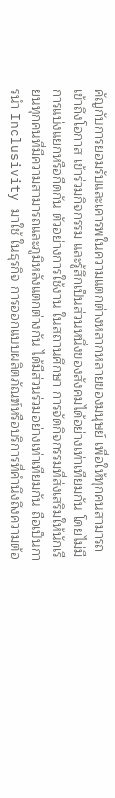คัญกับการยอมรับและเคารพในความแตกต่างหลากหลายของมนุษย์ เพื่อให้ทุกคนสามารถเข้าถึงโอกาส เข้าร่วมกิจกรรม และรู้สึกเป็นส่วนหนึ่งของสังคมได้อย่างเท่าเทียมกัน โดยไม่มีการแบ่งแยกหรือกีดกัน ตัวอย่างการใช้งาน ในสถานศึกษา การจัดกิจกรรมที่ส่งเสริมให้นักเรียนทุกคนที่มีความสามารถและภูมิหลังแตกต่างกัน ได้มีส่วนร่วมอย่างเท่าเทียมกัน ถือเป็นการนำ Inclusivity มาใช้ ในธุรกิจ การออกแบบผลิตภัณฑ์หรือบริการที่คำนึงถึงความต้อ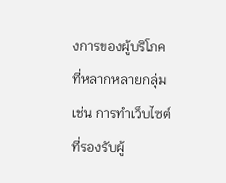งการของผู้บริโภคที่หลากหลายกลุ่ม เช่น การทำเว็บไซต์ที่รองรับผู้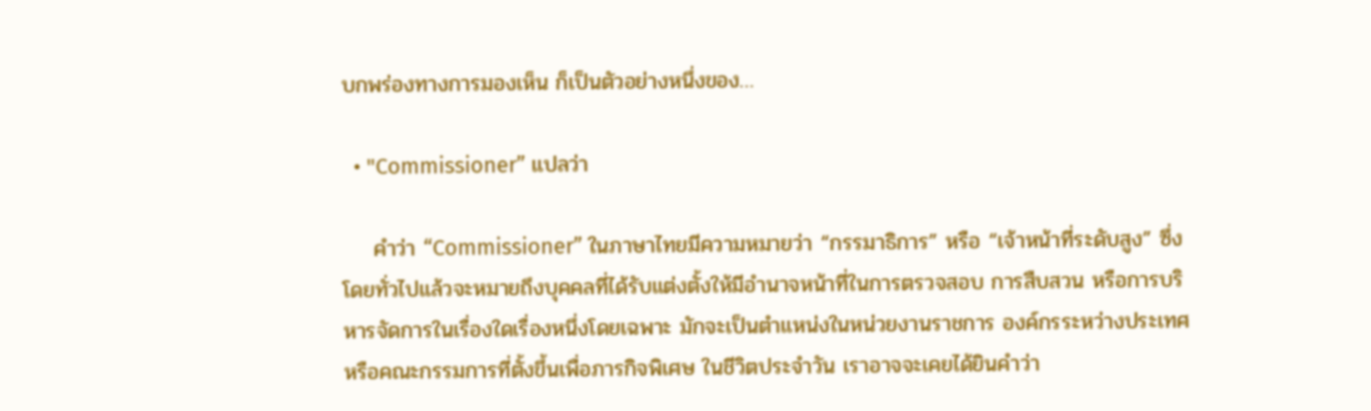บกพร่องทางการมองเห็น ก็เป็นตัวอย่างหนึ่งของ…

  • "Commissioner” แปลว่า

    คำว่า “Commissioner” ในภาษาไทยมีความหมายว่า “กรรมาธิการ” หรือ “เจ้าหน้าที่ระดับสูง” ซึ่งโดยทั่วไปแล้วจะหมายถึงบุคคลที่ได้รับแต่งตั้งให้มีอำนาจหน้าที่ในการตรวจสอบ การสืบสวน หรือการบริหารจัดการในเรื่องใดเรื่องหนึ่งโดยเฉพาะ มักจะเป็นตำแหน่งในหน่วยงานราชการ องค์กรระหว่างประเทศ หรือคณะกรรมการที่ตั้งขึ้นเพื่อภารกิจพิเศษ ในชีวิตประจำวัน เราอาจจะเคยได้ยินคำว่า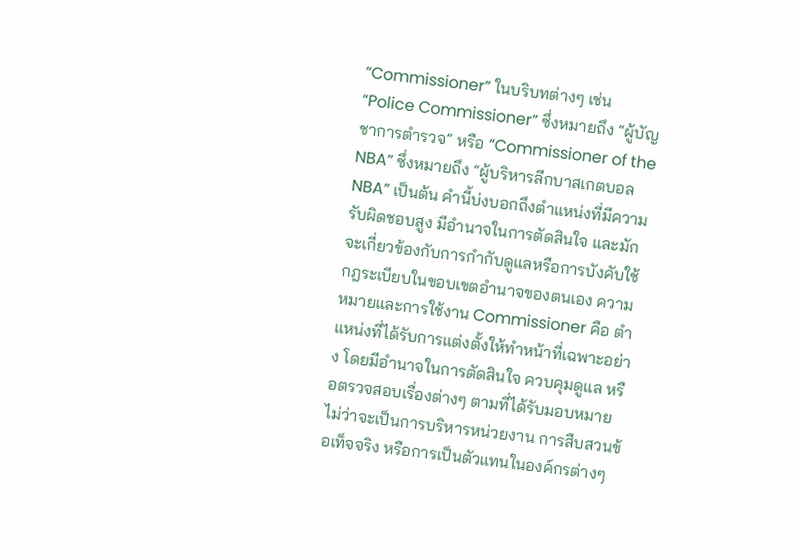“Commissioner” ในบริบทต่างๆ เช่น “Police Commissioner” ซึ่งหมายถึง “ผู้บัญชาการตำรวจ” หรือ “Commissioner of the NBA” ซึ่งหมายถึง “ผู้บริหารลีกบาสเกตบอล NBA” เป็นต้น คำนี้บ่งบอกถึงตำแหน่งที่มีความรับผิดชอบสูง มีอำนาจในการตัดสินใจ และมักจะเกี่ยวข้องกับการกำกับดูแลหรือการบังคับใช้กฎระเบียบในขอบเขตอำนาจของตนเอง ความหมายและการใช้งาน Commissioner คือ ตำแหน่งที่ได้รับการแต่งตั้งให้ทำหน้าที่เฉพาะอย่าง โดยมีอำนาจในการตัดสินใจ ควบคุมดูแล หรือตรวจสอบเรื่องต่างๆ ตามที่ได้รับมอบหมาย ไม่ว่าจะเป็นการบริหารหน่วยงาน การสืบสวนข้อเท็จจริง หรือการเป็นตัวแทนในองค์กรต่างๆ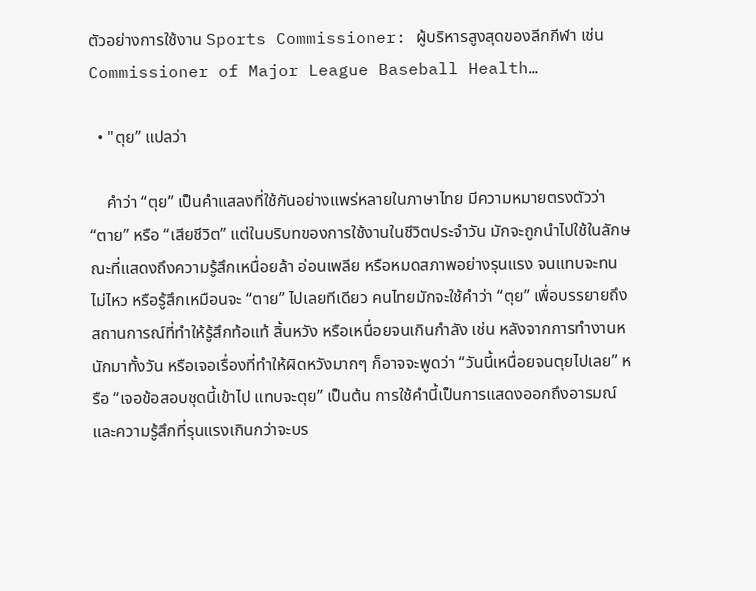ตัวอย่างการใช้งาน Sports Commissioner: ผู้บริหารสูงสุดของลีกกีฬา เช่น Commissioner of Major League Baseball Health…

  • "ตุย” แปลว่า

    คำว่า “ตุย” เป็นคำแสลงที่ใช้กันอย่างแพร่หลายในภาษาไทย มีความหมายตรงตัวว่า “ตาย” หรือ “เสียชีวิต” แต่ในบริบทของการใช้งานในชีวิตประจำวัน มักจะถูกนำไปใช้ในลักษณะที่แสดงถึงความรู้สึกเหนื่อยล้า อ่อนเพลีย หรือหมดสภาพอย่างรุนแรง จนแทบจะทนไม่ไหว หรือรู้สึกเหมือนจะ “ตาย” ไปเลยทีเดียว คนไทยมักจะใช้คำว่า “ตุย” เพื่อบรรยายถึงสถานการณ์ที่ทำให้รู้สึกท้อแท้ สิ้นหวัง หรือเหนื่อยจนเกินกำลัง เช่น หลังจากการทำงานหนักมาทั้งวัน หรือเจอเรื่องที่ทำให้ผิดหวังมากๆ ก็อาจจะพูดว่า “วันนี้เหนื่อยจนตุยไปเลย” หรือ “เจอข้อสอบชุดนี้เข้าไป แทบจะตุย” เป็นต้น การใช้คำนี้เป็นการแสดงออกถึงอารมณ์และความรู้สึกที่รุนแรงเกินกว่าจะบร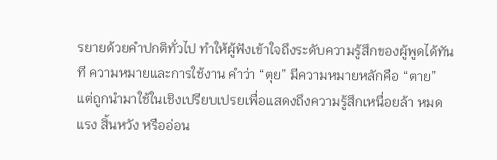รยายด้วยคำปกติทั่วไป ทำให้ผู้ฟังเข้าใจถึงระดับความรู้สึกของผู้พูดได้ทันที ความหมายและการใช้งาน คำว่า “ตุย” มีความหมายหลักคือ “ตาย” แต่ถูกนำมาใช้ในเชิงเปรียบเปรยเพื่อแสดงถึงความรู้สึกเหนื่อยล้า หมดแรง สิ้นหวัง หรืออ่อน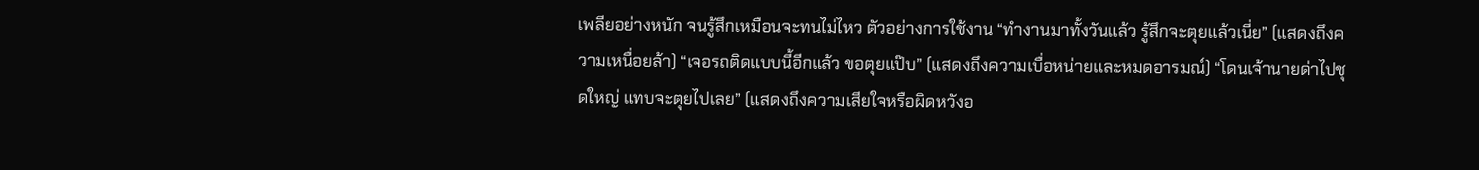เพลียอย่างหนัก จนรู้สึกเหมือนจะทนไม่ไหว ตัวอย่างการใช้งาน “ทำงานมาทั้งวันแล้ว รู้สึกจะตุยแล้วเนี่ย” (แสดงถึงความเหนื่อยล้า) “เจอรถติดแบบนี้อีกแล้ว ขอตุยแป๊บ” (แสดงถึงความเบื่อหน่ายและหมดอารมณ์) “โดนเจ้านายด่าไปชุดใหญ่ แทบจะตุยไปเลย” (แสดงถึงความเสียใจหรือผิดหวังอ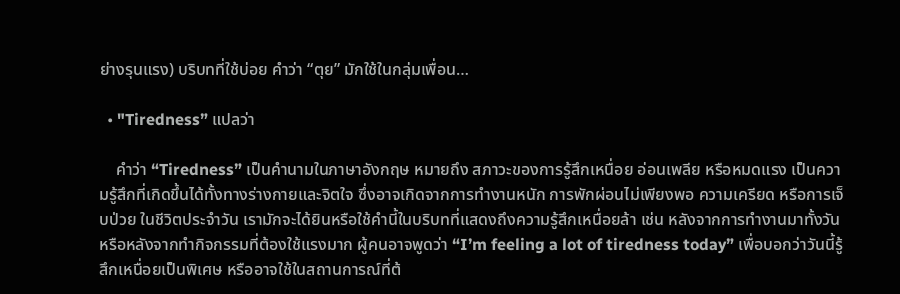ย่างรุนแรง) บริบทที่ใช้บ่อย คำว่า “ตุย” มักใช้ในกลุ่มเพื่อน…

  • "Tiredness” แปลว่า

    คำว่า “Tiredness” เป็นคำนามในภาษาอังกฤษ หมายถึง สภาวะของการรู้สึกเหนื่อย อ่อนเพลีย หรือหมดแรง เป็นความรู้สึกที่เกิดขึ้นได้ทั้งทางร่างกายและจิตใจ ซึ่งอาจเกิดจากการทำงานหนัก การพักผ่อนไม่เพียงพอ ความเครียด หรือการเจ็บป่วย ในชีวิตประจำวัน เรามักจะได้ยินหรือใช้คำนี้ในบริบทที่แสดงถึงความรู้สึกเหนื่อยล้า เช่น หลังจากการทำงานมาทั้งวัน หรือหลังจากทำกิจกรรมที่ต้องใช้แรงมาก ผู้คนอาจพูดว่า “I’m feeling a lot of tiredness today” เพื่อบอกว่าวันนี้รู้สึกเหนื่อยเป็นพิเศษ หรืออาจใช้ในสถานการณ์ที่ต้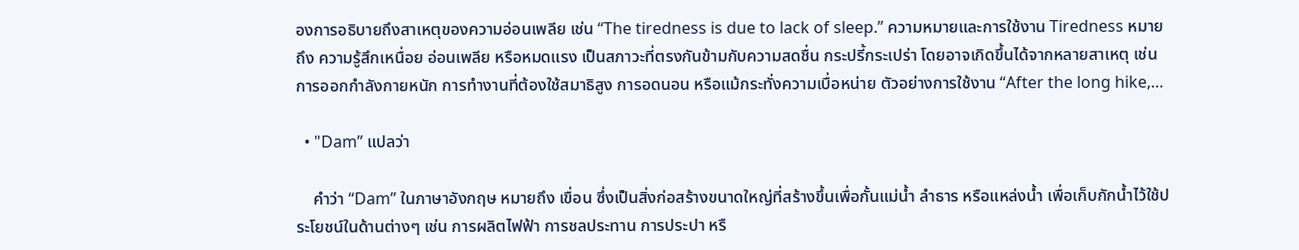องการอธิบายถึงสาเหตุของความอ่อนเพลีย เช่น “The tiredness is due to lack of sleep.” ความหมายและการใช้งาน Tiredness หมายถึง ความรู้สึกเหนื่อย อ่อนเพลีย หรือหมดแรง เป็นสภาวะที่ตรงกันข้ามกับความสดชื่น กระปรี้กระเปร่า โดยอาจเกิดขึ้นได้จากหลายสาเหตุ เช่น การออกกำลังกายหนัก การทำงานที่ต้องใช้สมาธิสูง การอดนอน หรือแม้กระทั่งความเบื่อหน่าย ตัวอย่างการใช้งาน “After the long hike,…

  • "Dam” แปลว่า

    คำว่า “Dam” ในภาษาอังกฤษ หมายถึง เขื่อน ซึ่งเป็นสิ่งก่อสร้างขนาดใหญ่ที่สร้างขึ้นเพื่อกั้นแม่น้ำ ลำธาร หรือแหล่งน้ำ เพื่อเก็บกักน้ำไว้ใช้ประโยชน์ในด้านต่างๆ เช่น การผลิตไฟฟ้า การชลประทาน การประปา หรื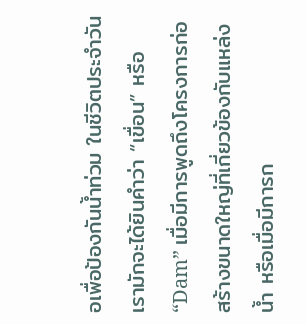อเพื่อป้องกันน้ำท่วม ในชีวิตประจำวัน เรามักจะได้ยินคำว่า “เขื่อน” หรือ “Dam” เมื่อมีการพูดถึงโครงการก่อสร้างขนาดใหญ่ที่เกี่ยวข้องกับแหล่งน้ำ หรือเมื่อมีการก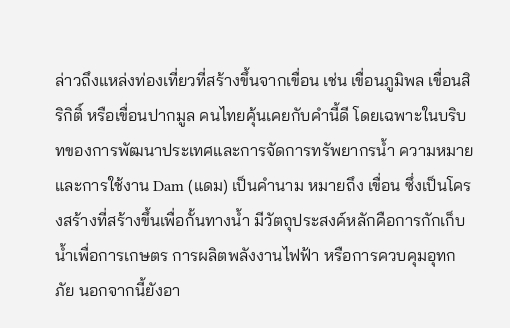ล่าวถึงแหล่งท่องเที่ยวที่สร้างขึ้นจากเขื่อน เช่น เขื่อนภูมิพล เขื่อนสิริกิติ์ หรือเขื่อนปากมูล คนไทยคุ้นเคยกับคำนี้ดี โดยเฉพาะในบริบทของการพัฒนาประเทศและการจัดการทรัพยากรน้ำ ความหมายและการใช้งาน Dam (แดม) เป็นคำนาม หมายถึง เขื่อน ซึ่งเป็นโครงสร้างที่สร้างขึ้นเพื่อกั้นทางน้ำ มีวัตถุประสงค์หลักคือการกักเก็บน้ำเพื่อการเกษตร การผลิตพลังงานไฟฟ้า หรือการควบคุมอุทกภัย นอกจากนี้ยังอา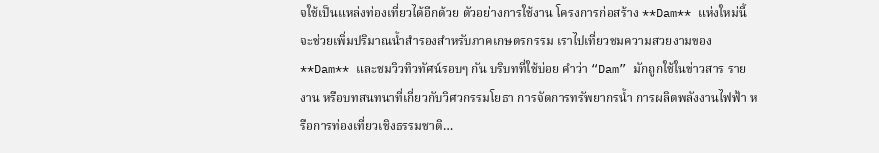จใช้เป็นแหล่งท่องเที่ยวได้อีกด้วย ตัวอย่างการใช้งาน โครงการก่อสร้าง **Dam** แห่งใหม่นี้จะช่วยเพิ่มปริมาณน้ำสำรองสำหรับภาคเกษตรกรรม เราไปเที่ยวชมความสวยงามของ **Dam** และชมวิวทิวทัศน์รอบๆ กัน บริบทที่ใช้บ่อย คำว่า “Dam” มักถูกใช้ในข่าวสาร รายงาน หรือบทสนทนาที่เกี่ยวกับวิศวกรรมโยธา การจัดการทรัพยากรน้ำ การผลิตพลังงานไฟฟ้า หรือการท่องเที่ยวเชิงธรรมชาติ…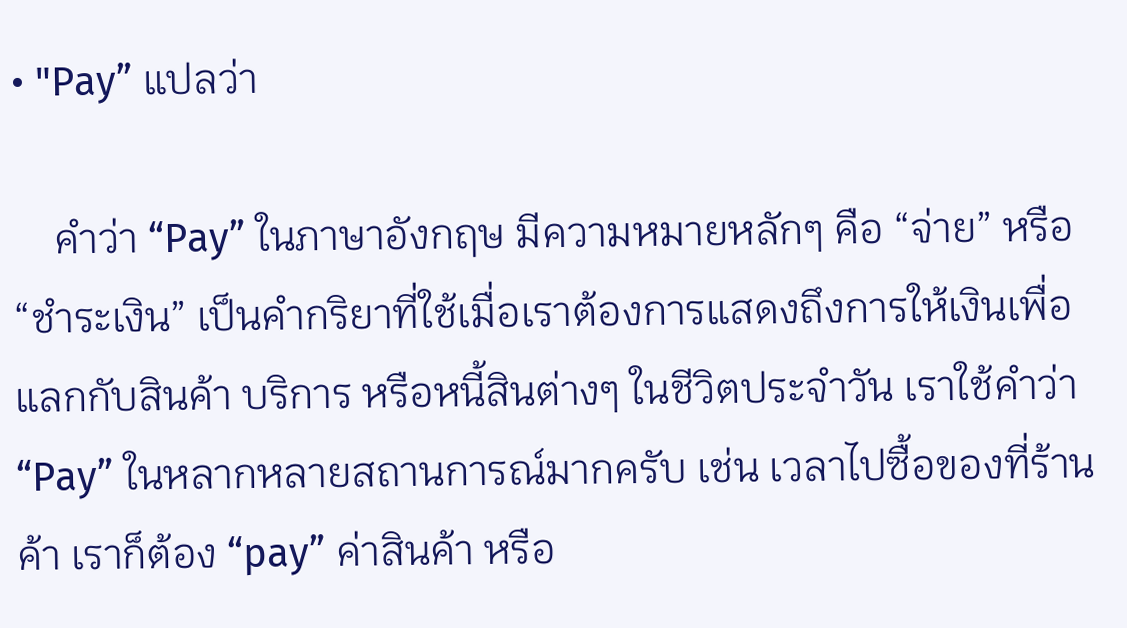• "Pay” แปลว่า

    คำว่า “Pay” ในภาษาอังกฤษ มีความหมายหลักๆ คือ “จ่าย” หรือ “ชำระเงิน” เป็นคำกริยาที่ใช้เมื่อเราต้องการแสดงถึงการให้เงินเพื่อแลกกับสินค้า บริการ หรือหนี้สินต่างๆ ในชีวิตประจำวัน เราใช้คำว่า “Pay” ในหลากหลายสถานการณ์มากครับ เช่น เวลาไปซื้อของที่ร้านค้า เราก็ต้อง “pay” ค่าสินค้า หรือ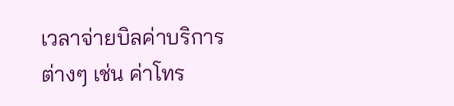เวลาจ่ายบิลค่าบริการต่างๆ เช่น ค่าโทร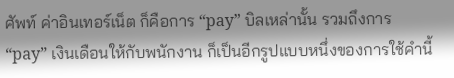ศัพท์ ค่าอินเทอร์เน็ต ก็คือการ “pay” บิลเหล่านั้น รวมถึงการ “pay” เงินเดือนให้กับพนักงาน ก็เป็นอีกรูปแบบหนึ่งของการใช้คำนี้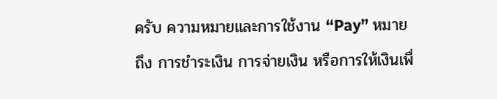ครับ ความหมายและการใช้งาน “Pay” หมายถึง การชำระเงิน การจ่ายเงิน หรือการให้เงินเพื่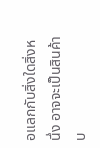อแลกกับสิ่งใดสิ่งหนึ่ง อาจจะเป็นสินค้า บ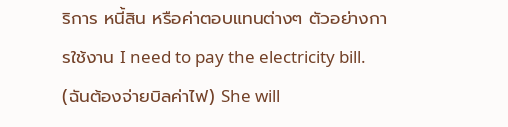ริการ หนี้สิน หรือค่าตอบแทนต่างๆ ตัวอย่างการใช้งาน I need to pay the electricity bill. (ฉันต้องจ่ายบิลค่าไฟ) She will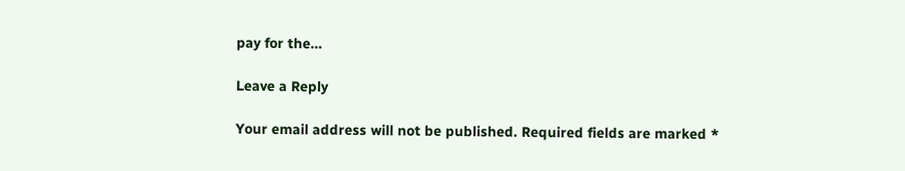pay for the…

Leave a Reply

Your email address will not be published. Required fields are marked *